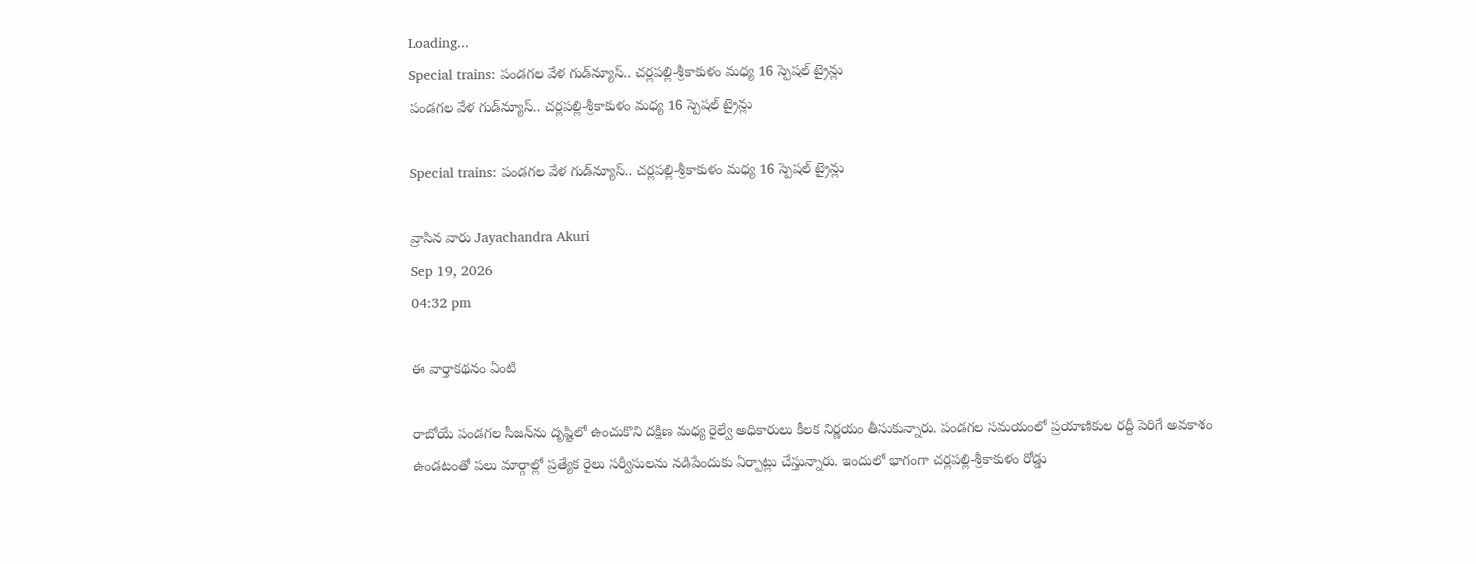Loading...
Special trains: పండగల వేళ గుడ్‌న్యూస్.. చర్లపల్లి-శ్రీకాకుళం మధ్య 16 స్పెషల్ ట్రైన్లు
పండగల వేళ గుడ్‌న్యూస్.. చర్లపల్లి-శ్రీకాకుళం మధ్య 16 స్పెషల్ ట్రైన్లు

Special trains: పండగల వేళ గుడ్‌న్యూస్.. చర్లపల్లి-శ్రీకాకుళం మధ్య 16 స్పెషల్ ట్రైన్లు

వ్రాసిన వారు Jayachandra Akuri
Sep 19, 2026
04:32 pm

ఈ వార్తాకథనం ఏంటి

రాబోయే పండగల సీజన్‌ను దృష్టిలో ఉంచుకొని దక్షిణ మధ్య రైల్వే అధికారులు కీలక నిర్ణయం తీసుకున్నారు. పండగల సమయంలో ప్రయాణికుల రద్దీ పెరిగే అవకాశం ఉండటంతో పలు మార్గాల్లో ప్రత్యేక రైలు సర్వీసులను నడిపేందుకు ఏర్పాట్లు చేస్తున్నారు. ఇందులో భాగంగా చర్లపల్లి-శ్రీకాకుళం రోడ్డు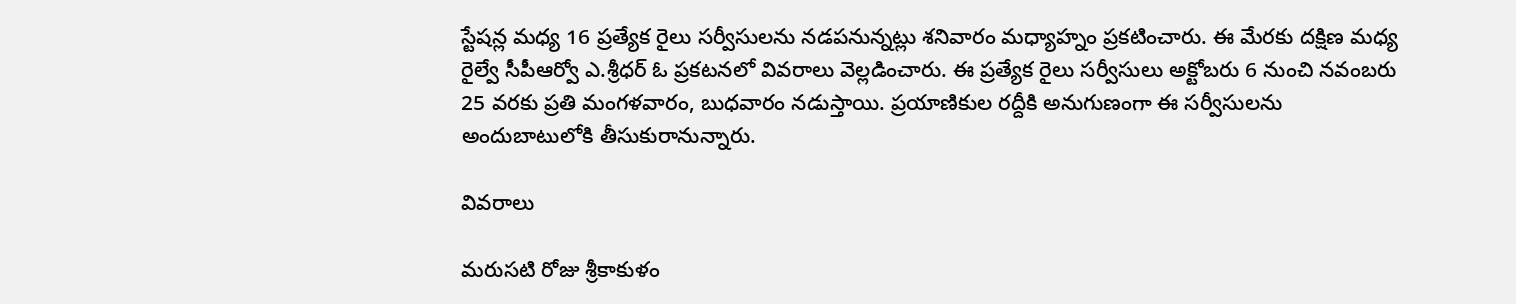స్టేషన్ల మధ్య 16 ప్రత్యేక రైలు సర్వీసులను నడపనున్నట్లు శనివారం మధ్యాహ్నం ప్రకటించారు. ఈ మేరకు దక్షిణ మధ్య రైల్వే సీపీఆర్వో ఎ.శ్రీధర్‌ ఓ ప్రకటనలో వివరాలు వెల్లడించారు. ఈ ప్రత్యేక రైలు సర్వీసులు అక్టోబరు 6 నుంచి నవంబరు 25 వరకు ప్రతి మంగళవారం, బుధవారం నడుస్తాయి. ప్రయాణికుల రద్దీకి అనుగుణంగా ఈ సర్వీసులను అందుబాటులోకి తీసుకురానున్నారు.

వివరాలు

మరుసటి రోజు శ్రీకాకుళం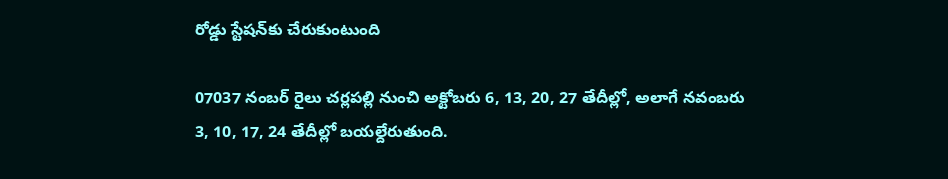రోడ్డు స్టేషన్‌కు చేరుకుంటుంది

07037 నంబర్‌ రైలు చర్లపల్లి నుంచి అక్టోబరు 6, 13, 20, 27 తేదీల్లో, అలాగే నవంబరు 3, 10, 17, 24 తేదీల్లో బయల్దేరుతుంది.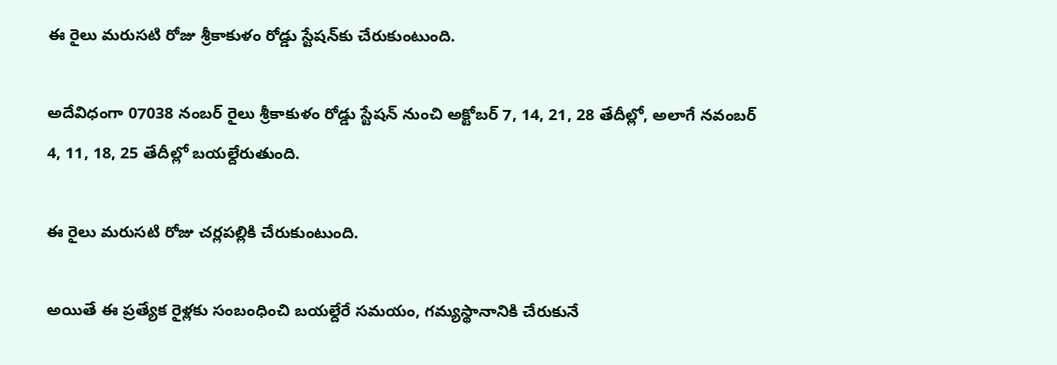ఈ రైలు మరుసటి రోజు శ్రీకాకుళం రోడ్డు స్టేషన్‌కు చేరుకుంటుంది.

అదేవిధంగా 07038 నంబర్‌ రైలు శ్రీకాకుళం రోడ్డు స్టేషన్‌ నుంచి అక్టోబర్‌ 7, 14, 21, 28 తేదీల్లో, అలాగే నవంబర్‌ 4, 11, 18, 25 తేదీల్లో బయల్దేరుతుంది.

ఈ రైలు మరుసటి రోజు చర్లపల్లికి చేరుకుంటుంది.

అయితే ఈ ప్రత్యేక రైళ్లకు సంబంధించి బయల్దేరే సమయం, గమ్యస్థానానికి చేరుకునే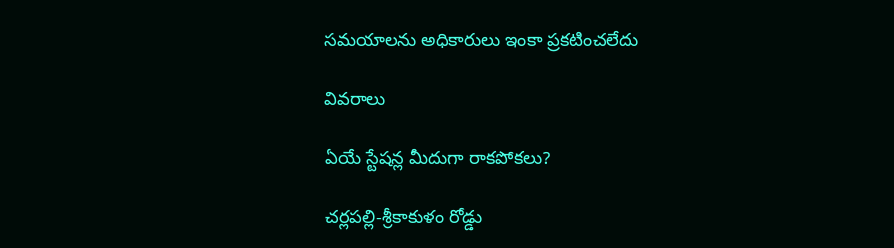సమయాలను అధికారులు ఇంకా ప్రకటించలేదు

వివరాలు

ఏయే స్టేషన్ల మీదుగా రాకపోకలు?

చర్లపల్లి-శ్రీకాకుళం రోడ్డు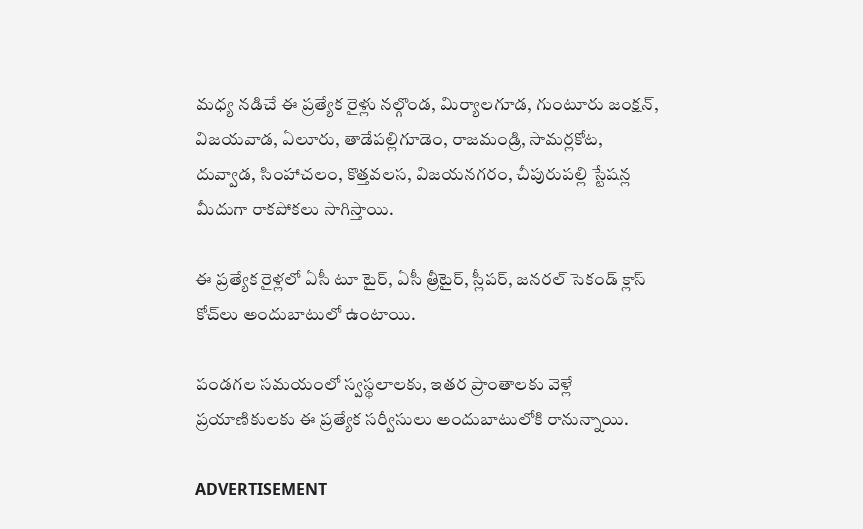మధ్య నడిచే ఈ ప్రత్యేక రైళ్లు నల్గొండ, మిర్యాలగూడ, గుంటూరు జంక్షన్‌, విజయవాడ, ఏలూరు, తాడేపల్లిగూడెం, రాజమండ్రి, సామర్లకోట, దువ్వాడ, సింహాచలం, కొత్తవలస, విజయనగరం, చీపురుపల్లి స్టేషన్ల మీదుగా రాకపోకలు సాగిస్తాయి.

ఈ ప్రత్యేక రైళ్లలో ఏసీ టూ టైర్‌, ఏసీ త్రీటైర్‌, స్లీపర్‌, జనరల్‌ సెకండ్‌ క్లాస్‌ కోచ్‌లు అందుబాటులో ఉంటాయి.

పండగల సమయంలో స్వస్థలాలకు, ఇతర ప్రాంతాలకు వెళ్లే ప్రయాణికులకు ఈ ప్రత్యేక సర్వీసులు అందుబాటులోకి రానున్నాయి.

ADVERTISEMENT